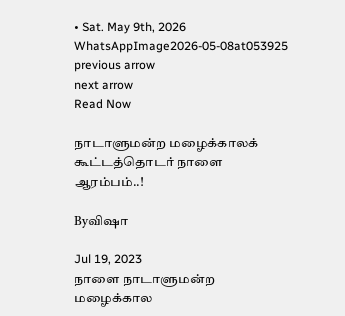• Sat. May 9th, 2026
WhatsAppImage2026-05-08at053925
previous arrow
next arrow
Read Now

நாடாளுமன்ற மழைக்காலக் கூட்டத்தொடர் நாளை ஆரம்பம்..!

Byவிஷா

Jul 19, 2023
நாளை நாடாளுமன்ற மழைக்கால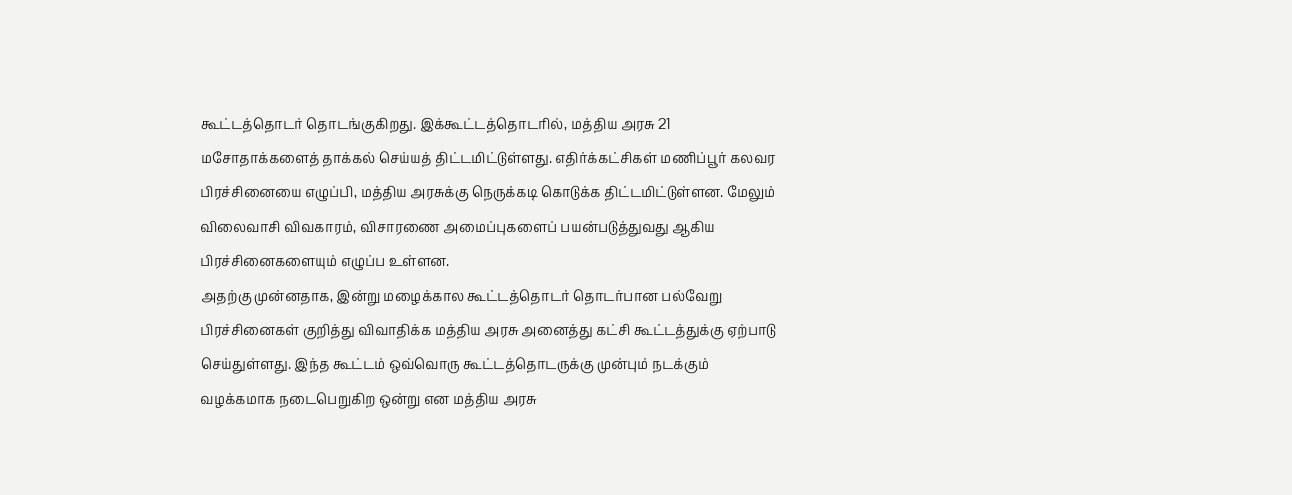கூட்டத்தொடர் தொடங்குகிறது. இக்கூட்டத்தொடரில், மத்திய அரசு 21  மசோதாக்களைத் தாக்கல் செய்யத் திட்டமிட்டுள்ளது. எதிர்க்கட்சிகள் மணிப்பூர் கலவர பிரச்சினையை எழுப்பி, மத்திய அரசுக்கு நெருக்கடி கொடுக்க திட்டமிட்டுள்ளன. மேலும் விலைவாசி விவகாரம், விசாரணை அமைப்புகளைப் பயன்படுத்துவது ஆகிய பிரச்சினைகளையும் எழுப்ப உள்ளன.
அதற்கு முன்னதாக, இன்று மழைக்கால கூட்டத்தொடர் தொடர்பான பல்வேறு பிரச்சினைகள் குறித்து விவாதிக்க மத்திய அரசு அனைத்து கட்சி கூட்டத்துக்கு ஏற்பாடு செய்துள்ளது. இந்த கூட்டம் ஒவ்வொரு கூட்டத்தொடருக்கு முன்பும் நடக்கும் வழக்கமாக நடைபெறுகிற ஒன்று என மத்திய அரசு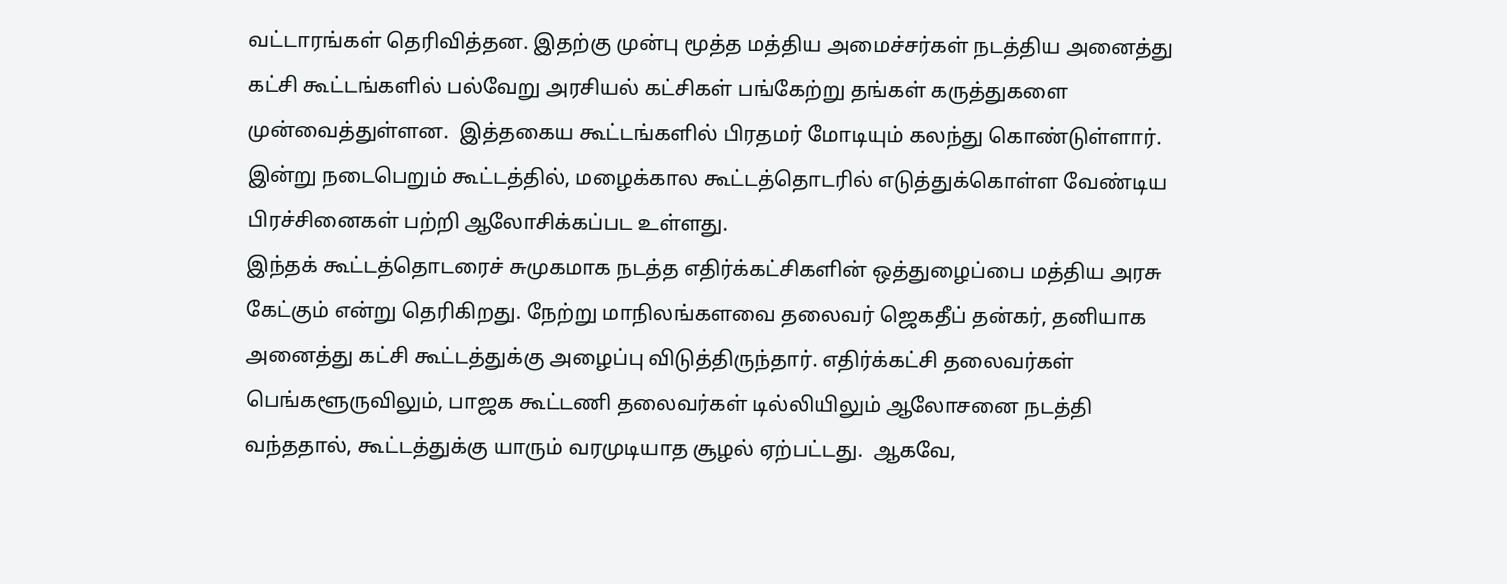வட்டாரங்கள் தெரிவித்தன. இதற்கு முன்பு மூத்த மத்திய அமைச்சர்கள் நடத்திய அனைத்து கட்சி கூட்டங்களில் பல்வேறு அரசியல் கட்சிகள் பங்கேற்று தங்கள் கருத்துகளை முன்வைத்துள்ளன.  இத்தகைய கூட்டங்களில் பிரதமர் மோடியும் கலந்து கொண்டுள்ளார்.  இன்று நடைபெறும் கூட்டத்தில், மழைக்கால கூட்டத்தொடரில் எடுத்துக்கொள்ள வேண்டிய பிரச்சினைகள் பற்றி ஆலோசிக்கப்பட உள்ளது.
இந்தக் கூட்டத்தொடரைச் சுமுகமாக நடத்த எதிர்க்கட்சிகளின் ஒத்துழைப்பை மத்திய அரசு கேட்கும் என்று தெரிகிறது. நேற்று மாநிலங்களவை தலைவர் ஜெகதீப் தன்கர், தனியாக அனைத்து கட்சி கூட்டத்துக்கு அழைப்பு விடுத்திருந்தார். எதிர்க்கட்சி தலைவர்கள் பெங்களூருவிலும், பாஜக கூட்டணி தலைவர்கள் டில்லியிலும் ஆலோசனை நடத்தி வந்ததால், கூட்டத்துக்கு யாரும் வரமுடியாத சூழல் ஏற்பட்டது.  ஆகவே,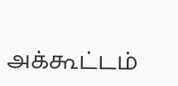அக்கூட்டம்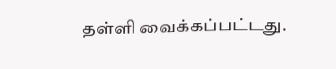தள்ளி வைக்கப்பட்டது.